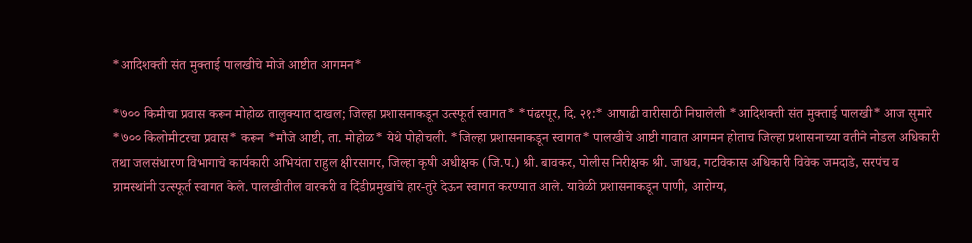*आदिशक्ती संत मुक्ताई पालखीचे मोजे आष्टीत आगमन*

*७०० किमीचा प्रवास करून मोहोळ तालुक्यात दाखल; जिल्हा प्रशासनाकडून उत्स्फूर्त स्वागत* *पंढरपूर, दि. २१:* आषाढी वारीसाठी निघालेली *आदिशक्ती संत मुक्ताई पालखी* आज सुमारे *७०० किलोमीटरचा प्रवास* करून *मौजे आष्टी, ता. मोहोळ* येथे पोहोचली. *जिल्हा प्रशासनाकडून स्वागत* पालखीचे आष्टी गावात आगमन होताच जिल्हा प्रशासनाच्या वतीने नोडल अधिकारी तथा जलसंधारण विभागाचे कार्यकारी अभियंता राहुल क्षीरसागर, जिल्हा कृषी अधीक्षक (जि.प.) श्री. बावकर, पोलीस निरीक्षक श्री. जाधव, गटविकास अधिकारी विवेक जमदाडे, सरपंच व ग्रामस्थांनी उत्स्फूर्त स्वागत केले. पालखीतील वारकरी व दिंडीप्रमुखांचे हार-तुरे देऊन स्वागत करण्यात आले. यावेळी प्रशासनाकडून पाणी, आरोग्य,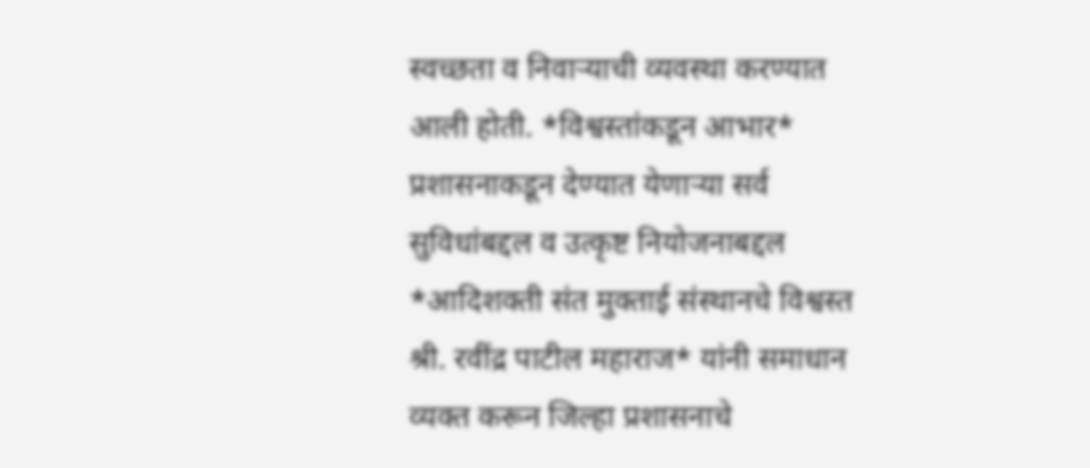स्वच्छता व निवाऱ्याची व्यवस्था करण्यात आली होती. *विश्वस्तांकडून आभार* प्रशासनाकडून देण्यात येणाऱ्या सर्व सुविधांबद्दल व उत्कृष्ट नियोजनाबद्दल *आदिशक्ती संत मुक्ताई संस्थानचे विश्वस्त श्री. रवींद्र पाटील महाराज* यांनी समाधान व्यक्त करून जिल्हा प्रशासनाचे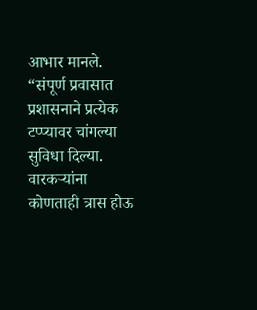आभार मानले. “संपूर्ण प्रवासात प्रशासनाने प्रत्येक टप्प्यावर चांगल्या सुविधा दिल्या. वारकऱ्यांना कोणताही त्रास होऊ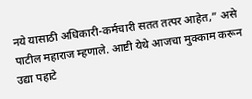नये यासाठी अधिकारी-कर्मचारी सतत तत्पर आहेत,” असे पाटील महाराज म्हणाले. आष्टी येथे आजचा मुक्काम करून उद्या पहाटे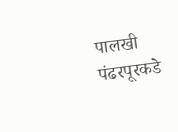पालखी पंढरपूरकडे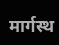मार्गस्थ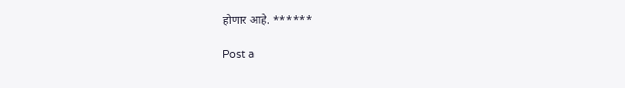होणार आहे. ******

Post a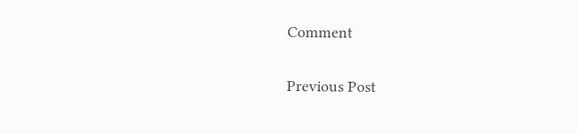Comment

Previous Post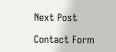Next Post

Contact Form